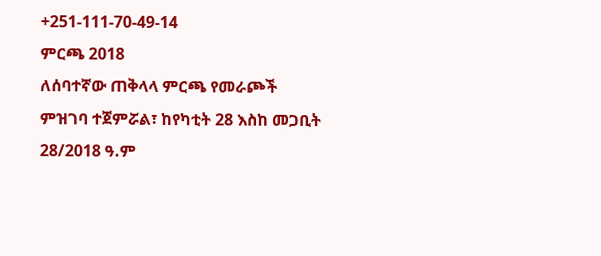+251-111-70-49-14
ምርጫ 2018
ለሰባተኛው ጠቅላላ ምርጫ የመራጮች ምዝገባ ተጀምሯል፣ ከየካቲት 28 እስከ መጋቢት 28/2018 ዓ.ም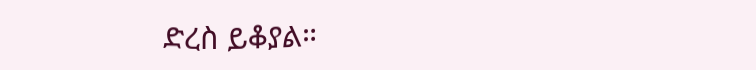ድረስ ይቆያል።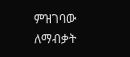ምዝገባው ለማብቃት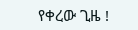የቀረው ጊዜ !